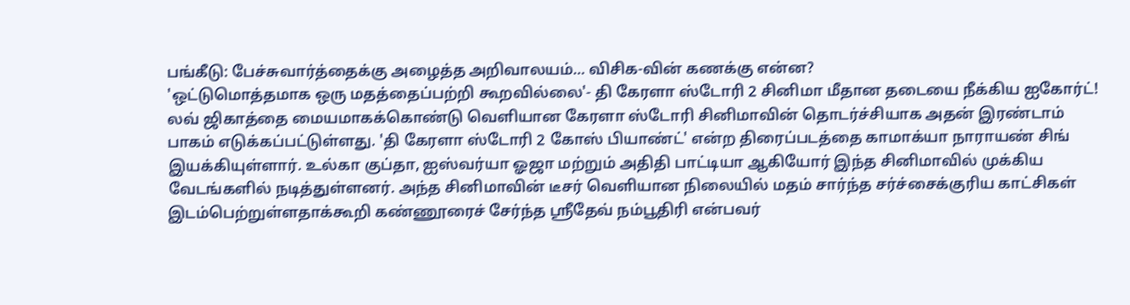பங்கீடு: பேச்சுவார்த்தைக்கு அழைத்த அறிவாலயம்... விசிக-வின் கணக்கு என்ன?
'ஒட்டுமொத்தமாக ஒரு மதத்தைப்பற்றி கூறவில்லை'- தி கேரளா ஸ்டோரி 2 சினிமா மீதான தடையை நீக்கிய ஐகோர்ட்!
லவ் ஜிகாத்தை மையமாகக்கொண்டு வெளியான கேரளா ஸ்டோரி சினிமாவின் தொடர்ச்சியாக அதன் இரண்டாம் பாகம் எடுக்கப்பட்டுள்ளது. 'தி கேரளா ஸ்டோரி 2 கோஸ் பியாண்ட்' என்ற திரைப்படத்தை காமாக்யா நாராயண் சிங் இயக்கியுள்ளார். உல்கா குப்தா, ஐஸ்வர்யா ஓஜா மற்றும் அதிதி பாட்டியா ஆகியோர் இந்த சினிமாவில் முக்கிய வேடங்களில் நடித்துள்ளனர். அந்த சினிமாவின் டீசர் வெளியான நிலையில் மதம் சார்ந்த சர்ச்சைக்குரிய காட்சிகள் இடம்பெற்றுள்ளதாக்கூறி கண்ணூரைச் சேர்ந்த ஸ்ரீதேவ் நம்பூதிரி என்பவர்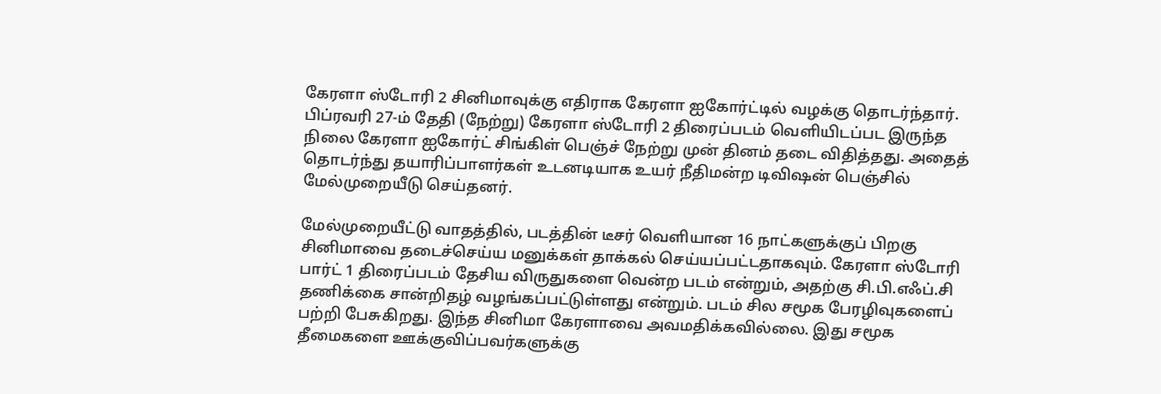கேரளா ஸ்டோரி 2 சினிமாவுக்கு எதிராக கேரளா ஐகோர்ட்டில் வழக்கு தொடர்ந்தார். பிப்ரவரி 27-ம் தேதி (நேற்று) கேரளா ஸ்டோரி 2 திரைப்படம் வெளியிடப்பட இருந்த நிலை கேரளா ஐகோர்ட் சிங்கிள் பெஞ்ச் நேற்று முன் தினம் தடை விதித்தது. அதைத் தொடர்ந்து தயாரிப்பாளர்கள் உடனடியாக உயர் நீதிமன்ற டிவிஷன் பெஞ்சில் மேல்முறையீடு செய்தனர்.

மேல்முறையீட்டு வாதத்தில், படத்தின் டீசர் வெளியான 16 நாட்களுக்குப் பிறகு சினிமாவை தடைச்செய்ய மனுக்கள் தாக்கல் செய்யப்பட்டதாகவும். கேரளா ஸ்டோரி பார்ட் 1 திரைப்படம் தேசிய விருதுகளை வென்ற படம் என்றும், அதற்கு சி.பி.எஃப்.சி தணிக்கை சான்றிதழ் வழங்கப்பட்டுள்ளது என்றும். படம் சில சமூக பேரழிவுகளைப் பற்றி பேசுகிறது. இந்த சினிமா கேரளாவை அவமதிக்கவில்லை. இது சமூக தீமைகளை ஊக்குவிப்பவர்களுக்கு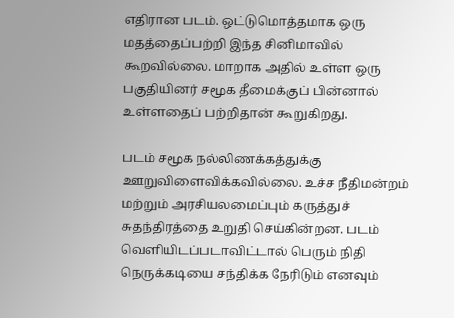எதிரான படம். ஒட்டுமொத்தமாக ஒரு மதத்தைப்பற்றி இந்த சினிமாவில் கூறவில்லை. மாறாக அதில் உள்ள ஒரு பகுதியினர் சமூக தீமைக்குப் பின்னால் உள்ளதைப் பற்றிதான் கூறுகிறது.

படம் சமூக நல்லிணக்கத்துக்கு ஊறுவிளைவிக்கவில்லை. உச்ச நீதிமன்றம் மற்றும் அரசியலமைப்பும் கருத்துச் சுதந்திரத்தை உறுதி செய்கின்றன. படம் வெளியிடப்படாவிட்டால் பெரும் நிதி நெருக்கடியை சந்திக்க நேரிடும் எனவும்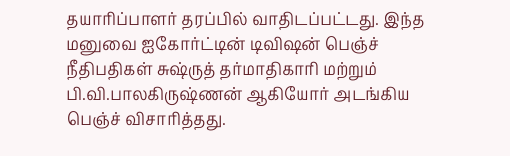தயாரிப்பாளர் தரப்பில் வாதிடப்பட்டது. இந்த மனுவை ஐகோர்ட்டின் டிவிஷன் பெஞ்ச் நீதிபதிகள் சுஷ்ருத் தர்மாதிகாரி மற்றும் பி.வி.பாலகிருஷ்ணன் ஆகியோர் அடங்கிய பெஞ்ச் விசாரித்தது.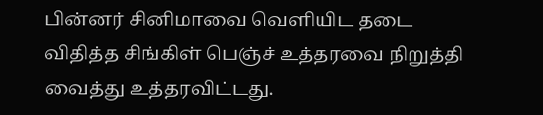பின்னர் சினிமாவை வெளியிட தடை விதித்த சிங்கிள் பெஞ்ச் உத்தரவை நிறுத்தி வைத்து உத்தரவிட்டது.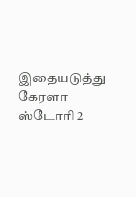இதையடுத்து கேரளா ஸ்டோரி 2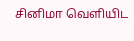சினிமா வெளியிட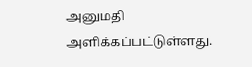அனுமதி அளிக்கப்பட்டுள்ளது.